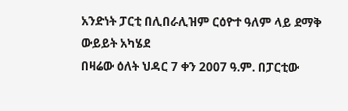አንድነት ፓርቲ በሊበራሊዝም ርዕዮተ ዓለም ላይ ደማቅ ውይይት አካሄደ
በዛሬው ዕለት ህዳር 7 ቀን 2007 ዓ.ም. በፓርቲው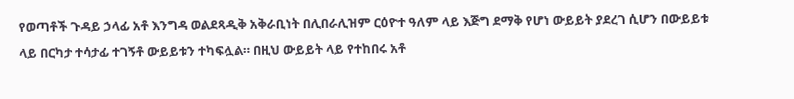የወጣቶች ጉዳይ ኃላፊ አቶ እንግዳ ወልደጻዲቅ አቅራቢነት በሊበራሊዝም ርዕዮተ ዓለም ላይ እጅግ ደማቅ የሆነ ውይይት ያደረገ ሲሆን በውይይቱ ላይ በርካታ ተሳታፊ ተገኝቶ ውይይቱን ተካፍሏል። በዚህ ውይይት ላይ የተከበሩ አቶ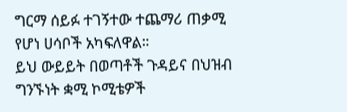ግርማ ሰይፉ ተገኝተው ተጨማሪ ጠቃሚ የሆነ ሀሳቦች አካፍለዋል።
ይህ ውይይት በወጣቶች ጉዳይና በህዝብ ግንኙነት ቋሚ ኮሚቴዎች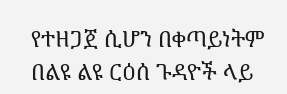የተዘጋጀ ሲሆን በቀጣይነትም በልዩ ልዩ ርዕሰ ጉዳዮች ላይ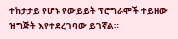ተከታታይ የሆኑ የውይይት ፕሮግራሞች ተይዘው ዝግጅት እየተደረገባው ይገኛል።